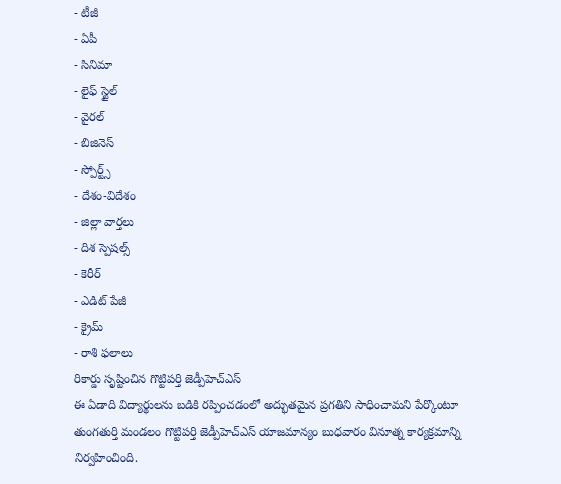- టీజీ
- ఏపీ
- సినిమా
- లైఫ్ స్టైల్
- వైరల్
- బిజినెస్
- స్పోర్ట్స్
- దేశం-విదేశం
- జిల్లా వార్తలు
- దిశ స్పెషల్స్
- కెరీర్
- ఎడిట్ పేజీ
- క్రైమ్
- రాశి ఫలాలు
రికార్డు సృష్టించిన గొట్టిపర్తి జెడ్పీహెచ్ఎస్
ఈ ఏడాది విద్యార్థులను బడికి రప్పించడంలో అద్భుతమైన ప్రగతిని సాధించామని పేర్కొంటూ తుంగతుర్తి మండలం గొట్టిపర్తి జెడ్పీహెచ్ఎస్ యాజమాన్యం బుధవారం వినూత్న కార్యక్రమాన్ని నిర్వహించింది.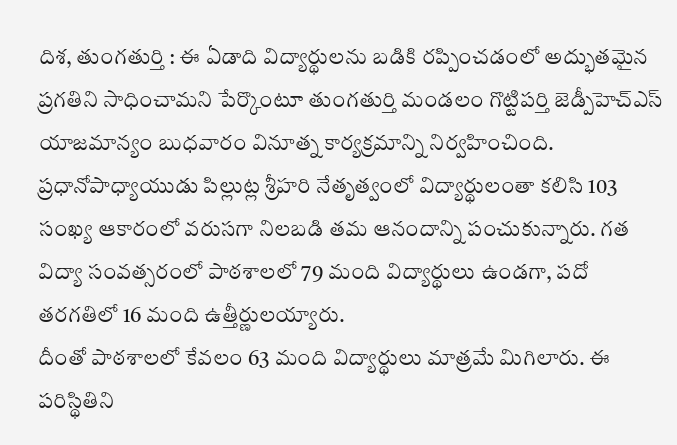దిశ, తుంగతుర్తి : ఈ ఏడాది విద్యార్థులను బడికి రప్పించడంలో అద్భుతమైన ప్రగతిని సాధించామని పేర్కొంటూ తుంగతుర్తి మండలం గొట్టిపర్తి జెడ్పీహెచ్ఎస్ యాజమాన్యం బుధవారం వినూత్న కార్యక్రమాన్ని నిర్వహించింది. ప్రధానోపాధ్యాయుడు పిల్లుట్ల శ్రీహరి నేతృత్వంలో విద్యార్థులంతా కలిసి 103 సంఖ్య ఆకారంలో వరుసగా నిలబడి తమ ఆనందాన్ని పంచుకున్నారు. గత విద్యా సంవత్సరంలో పాఠశాలలో 79 మంది విద్యార్థులు ఉండగా, పదో తరగతిలో 16 మంది ఉత్తీర్ణులయ్యారు.
దీంతో పాఠశాలలో కేవలం 63 మంది విద్యార్థులు మాత్రమే మిగిలారు. ఈ పరిస్థితిని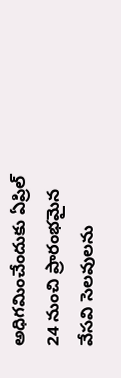అధిగమించేందుకు ఏప్రిల్ 24 నుంచి ప్రారంభమైన వేసవి సెలవులను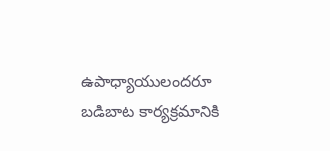ఉపాధ్యాయులందరూ బడిబాట కార్యక్రమానికి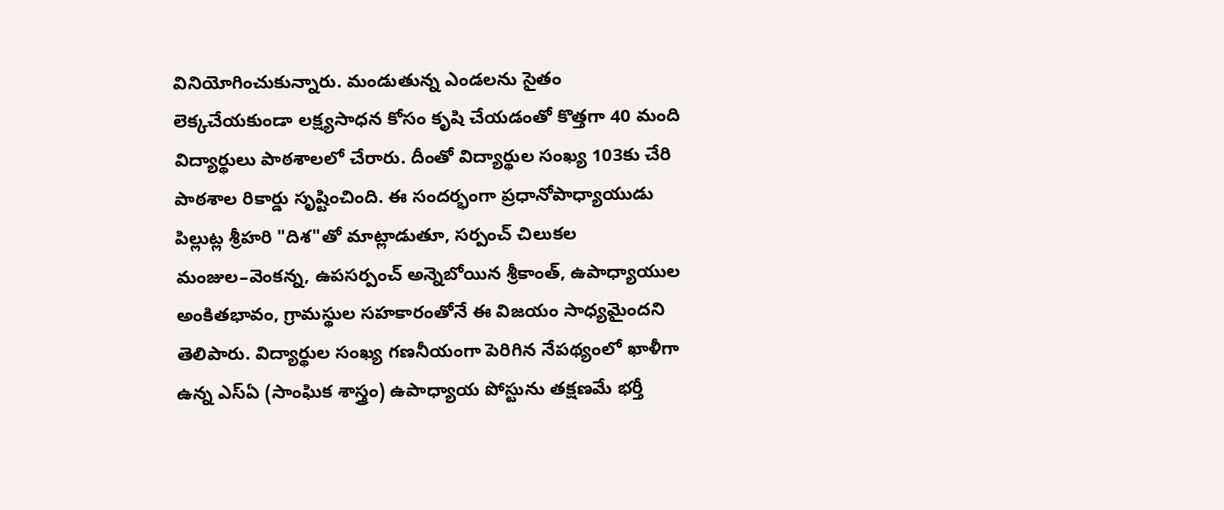వినియోగించుకున్నారు. మండుతున్న ఎండలను సైతం లెక్కచేయకుండా లక్ష్యసాధన కోసం కృషి చేయడంతో కొత్తగా 40 మంది విద్యార్థులు పాఠశాలలో చేరారు. దీంతో విద్యార్థుల సంఖ్య 103కు చేరి పాఠశాల రికార్డు సృష్టించింది. ఈ సందర్భంగా ప్రధానోపాధ్యాయుడు పిల్లుట్ల శ్రీహరి "దిశ"తో మాట్లాడుతూ, సర్పంచ్ చిలుకల మంజుల–వెంకన్న, ఉపసర్పంచ్ అన్నెబోయిన శ్రీకాంత్, ఉపాధ్యాయుల అంకితభావం, గ్రామస్థుల సహకారంతోనే ఈ విజయం సాధ్యమైందని తెలిపారు. విద్యార్థుల సంఖ్య గణనీయంగా పెరిగిన నేపథ్యంలో ఖాళీగా ఉన్న ఎస్ఏ (సాంఘిక శాస్త్రం) ఉపాధ్యాయ పోస్టును తక్షణమే భర్తీ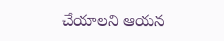చేయాలని ఆయన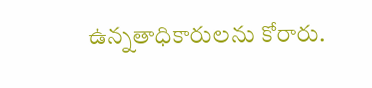ఉన్నతాధికారులను కోరారు.